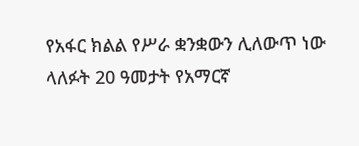የአፋር ክልል የሥራ ቋንቋውን ሊለውጥ ነው
ላለፉት 20 ዓመታት የአማርኛ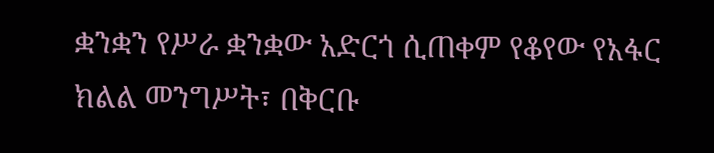ቋንቋን የሥራ ቋንቋው አድርጎ ሲጠቀም የቆየው የአፋር ክልል መንግሥት፣ በቅርቡ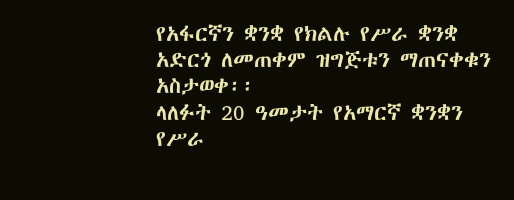የአፋርኛን ቋንቋ የክልሉ የሥራ ቋንቋ አድርጎ ለመጠቀም ዝግጅቱን ማጠናቀቁን አስታወቀ፡፡
ላለፉት 20 ዓመታት የአማርኛ ቋንቋን የሥራ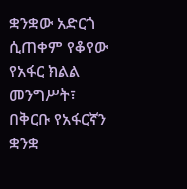ቋንቋው አድርጎ ሲጠቀም የቆየው የአፋር ክልል መንግሥት፣ በቅርቡ የአፋርኛን ቋንቋ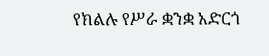የክልሉ የሥራ ቋንቋ አድርጎ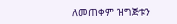ለመጠቀም ዝግጅቱን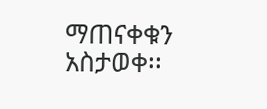ማጠናቀቁን አስታወቀ፡፡